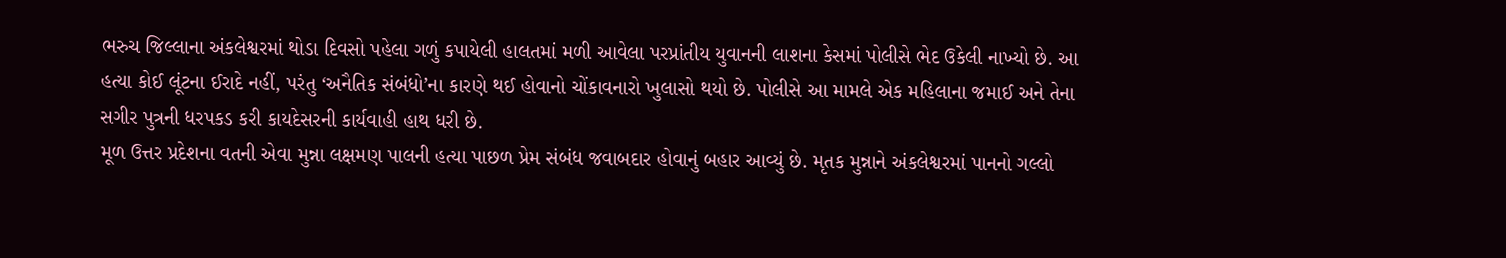ભરુચ જિલ્લાના અંકલેશ્વરમાં થોડા દિવસો પહેલા ગળું કપાયેલી હાલતમાં મળી આવેલા પરપ્રાંતીય યુવાનની લાશના કેસમાં પોલીસે ભેદ ઉકેલી નાખ્યો છે. આ હત્યા કોઈ લૂંટના ઈરાદે નહીં, પરંતુ ‘અનૈતિક સંબંધો’ના કારણે થઈ હોવાનો ચોંકાવનારો ખુલાસો થયો છે. પોલીસે આ મામલે એક મહિલાના જમાઈ અને તેના સગીર પુત્રની ધરપકડ કરી કાયદેસરની કાર્યવાહી હાથ ધરી છે.
મૂળ ઉત્તર પ્રદેશના વતની એવા મુન્ના લક્ષમણ પાલની હત્યા પાછળ પ્રેમ સંબંધ જવાબદાર હોવાનું બહાર આવ્યું છે. મૃતક મુન્નાને અંકલેશ્વરમાં પાનનો ગલ્લો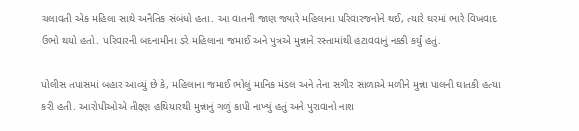ચલાવતી એક મહિલા સાથે અનૈતિક સંબંધો હતા. આ વાતની જાણ જ્યારે મહિલાના પરિવારજનોને થઈ, ત્યારે ઘરમાં ભારે વિખવાદ ઉભો થયો હતો. પરિવારની બદનામીના ડરે મહિલાના જમાઈ અને પુત્રએ મુન્નાને રસ્તામાંથી હટાવવાનું નક્કી કર્યું હતું.

પોલીસ તપાસમાં બહાર આવ્યું છે કે, મહિલાના જમાઈ ભોલું માનિક મંડલ અને તેના સગીર સાળાએ મળીને મુન્ના પાલની ઘાતકી હત્યા કરી હતી. આરોપીઓએ તીક્ષ્ણ હથિયારથી મુન્નાનું ગળું કાપી નાખ્યું હતું અને પુરાવાનો નાશ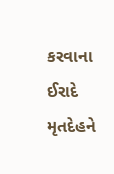કરવાના ઈરાદે મૃતદેહને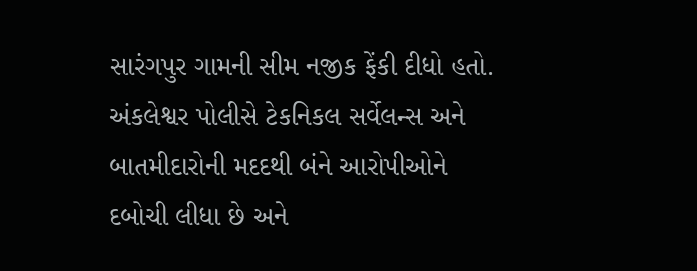સારંગપુર ગામની સીમ નજીક ફેંકી દીધો હતો. અંકલેશ્વર પોલીસે ટેકનિકલ સર્વેલન્સ અને બાતમીદારોની મદદથી બંને આરોપીઓને દબોચી લીધા છે અને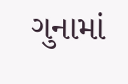ગુનામાં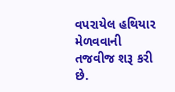વપરાયેલ હથિયાર મેળવવાની તજવીજ શરૂ કરી છે.